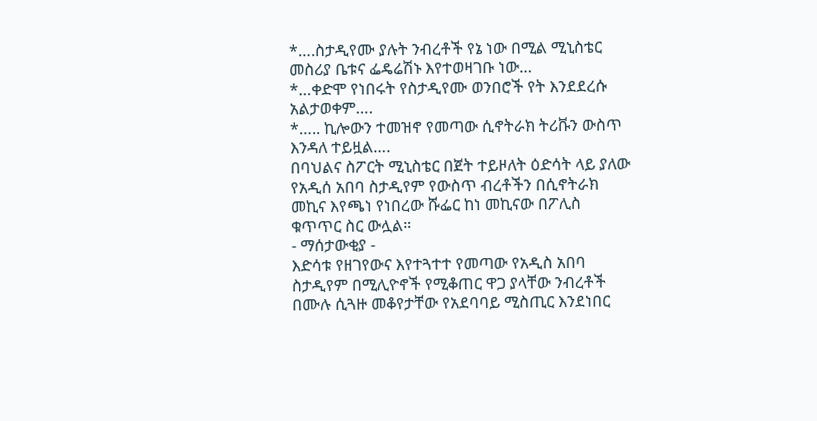*….ስታዲየሙ ያሉት ንብረቶች የኔ ነው በሚል ሚኒስቴር መስሪያ ቤቱና ፌዴሬሽኑ እየተወዛገቡ ነው…
*…ቀድሞ የነበሩት የስታዲየሙ ወንበሮች የት እንደደረሱ አልታወቀም….
*….. ኪሎውን ተመዝኖ የመጣው ሲኖትራክ ትሪቩን ውስጥ እንዳለ ተይዟል….
በባህልና ስፖርት ሚኒስቴር በጀት ተይዞለት ዕድሳት ላይ ያለው የአዲሰ አበባ ስታዲየም የውስጥ ብረቶችን በሲኖትራክ መኪና እየጫነ የነበረው ሹፌር ከነ መኪናው በፖሊስ ቁጥጥር ስር ውሏል።
- ማሰታውቂያ -
እድሳቱ የዘገየውና እየተጓተተ የመጣው የአዲስ አበባ ስታዲየም በሚሊዮኖች የሚቆጠር ዋጋ ያላቸው ንብረቶች በሙሉ ሲጓዙ መቆየታቸው የአደባባይ ሚስጢር እንደነበር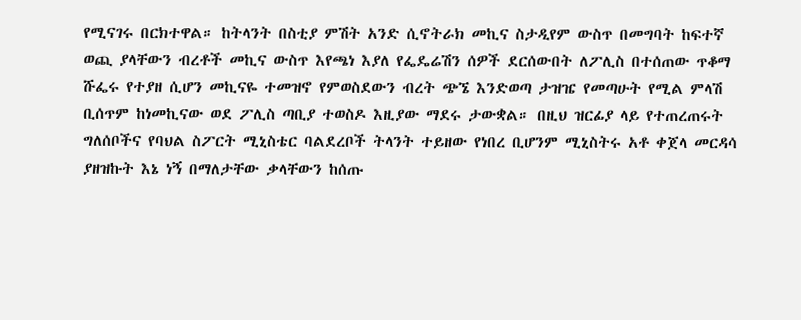የሚናገሩ በርክተዋል። ከትላንት በስቲያ ምሽት አንድ ሲኖትራክ መኪና ስታዲየም ውስጥ በመግባት ከፍተኛ ወጪ ያላቸውን ብረቶች መኪና ውስጥ እየጫነ እያለ የፌዴሬሽን ሰዎች ደርሰውበት ለፖሊስ በተሰጠው ጥቆማ ሹፌሩ የተያዘ ሲሆን መኪናዬ ተመዝኖ የምወስደውን ብረት ጭኜ እንድወጣ ታዝዤ የመጣሁት የሚል ምላሽ ቢሰጥም ከነመኪናው ወደ ፖሊስ ጣቢያ ተወስዶ እዚያው ማደሩ ታውቋል። በዚህ ዝርፊያ ላይ የተጠረጠሩት ግለሰቦችና የባህል ስፖርት ሚኒስቴር ባልደረቦች ትላንት ተይዘው የነበረ ቢሆንም ሚኒስትሩ አቶ ቀጀላ መርዳሳ ያዘዝኩት እኔ ነኝ በማለታቸው ቃላቸውን ከሰጡ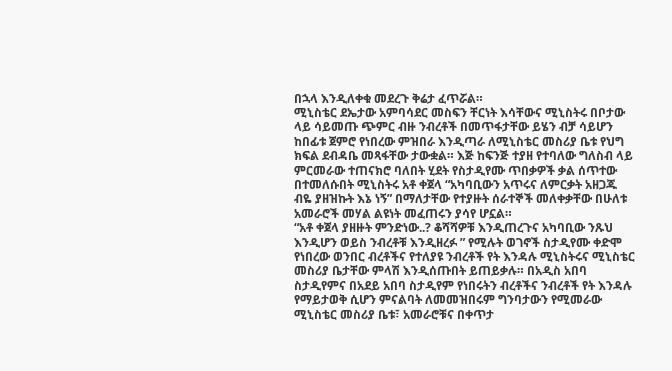በኋላ እንዲለቀቁ መደረጉ ቅሬታ ፈጥሯል።
ሚኒስቴር ደኤታው አምባሳደር መስፍን ቸርነት እሳቸውና ሚኒስትሩ በቦታው ላይ ሳይመጡ ጭምር ብዙ ንብረቶች በመጥፋታቸው ይሄን ብቻ ሳይሆን ከበፊቱ ጀምሮ የነበረው ምዝበራ እንዲጣራ ለሚኒስቴር መስሪያ ቤቱ የህግ ክፍል ደብዳቤ መጻፋቸው ታውቋል። እጅ ከፍንጅ ተያዘ የተባለው ግለስብ ላይ ምርመራው ተጠናክሮ ባለበት ሂደት የስታዲየሙ ጥበቃዎች ቃል ሰጥተው በተመለሱበት ሚኒስትሩ አቶ ቀጀላ “አካባቢውን አጥሩና ለምርቃት አዘጋጁ ብዬ ያዘዝኩት እኔ ነኝ” በማለታቸው የተያዙት ሰራተኞች መለቀቃቸው በሁለቱ አመራሮች መሃል ልዩነት መፈጠሩን ያሳየ ሆኗል።
“አቶ ቀጀላ ያዘዙት ምንድነው..? ቆሻሻዎቹ እንዲጠረጉና አካባቢው ንጹህ እንዲሆን ወይስ ንብረቶቹ እንዲዘረፉ ” የሚሉት ወገኖች ስታዲየሙ ቀድሞ የነበረው ወንበር ብረቶችና የተለያዩ ንብረቶች የት እንዳሉ ሚኒስትሩና ሚኒስቴር መስሪያ ቤታቸው ምላሽ እንዲሰጡበት ይጠይቃሉ። በአዲስ አበባ ስታዲየምና በአደይ አበባ ስታዲየም የነበሩትን ብረቶችና ንብረቶች የት እንዳሉ የማይታወቅ ሲሆን ምናልባት ለመመዝበሩም ግንባታውን የሚመራው ሚኒስቴር መስሪያ ቤቱ፣ አመራሮቹና በቀጥታ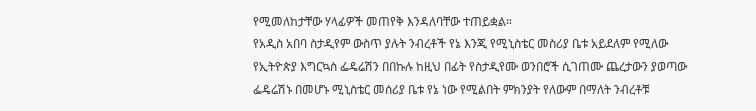የሚመለከታቸው ሃላፊዎች መጠየቅ እንዳለባቸው ተጠይቋል።
የአዲስ አበባ ስታዲየም ውስጥ ያሉት ንብረቶች የኔ እንጂ የሚኒስቴር መስሪያ ቤቱ አይደለም የሚለው የኢትዮጵያ እግርኳስ ፌዴሬሽን በበኩሉ ከዚህ በፊት የስታዲየሙ ወንበሮች ሲገጠሙ ጨረታውን ያወጣው ፌዴሬሽኑ በመሆኑ ሚኒስቴር መሰሪያ ቤቱ የኔ ነው የሚልበት ምክንያት የለውም በማለት ንብረቶቹ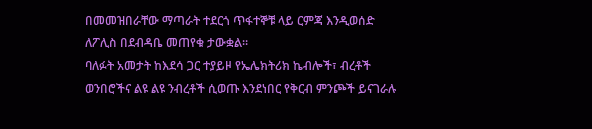በመመዝበራቸው ማጣራት ተደርጎ ጥፋተኞቹ ላይ ርምጃ እንዲወሰድ ለፖሊስ በደብዳቤ መጠየቁ ታውቋል።
ባለፉት አመታት ከእደሳ ጋር ተያይዞ የኤሌክትሪክ ኬብሎች፣ ብረቶች ወንበሮችና ልዩ ልዩ ንብረቶች ሲወጡ እንደነበር የቅርብ ምንጮች ይናገራሉ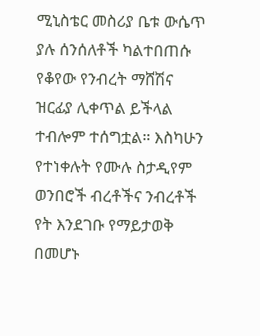ሚኒስቴር መስሪያ ቤቱ ውሴጥ ያሉ ሰንሰለቶች ካልተበጠሱ የቆየው የንብረት ማሸሽና ዝርፊያ ሊቀጥል ይችላል ተብሎም ተሰግቷል። እስካሁን የተነቀሉት የሙሉ ስታዲየም ወንበሮች ብረቶችና ንብረቶች የት እንደገቡ የማይታወቅ በመሆኑ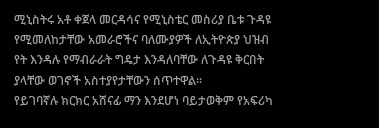ሚኒስትሩ አቶ ቀጀላ መርዳሳና የሚኒስቴር መስሪያ ቤቱ ጉዳዩ የሚመለከታቸው አመራሮችና ባለሙያዎች ለኢትዮጵያ ህዝብ የት እንዳሉ የማብራራት ግዴታ እንዳለባቸው ለጉዳዩ ቅርበት ያላቸው ወገኖች አስተያየታቸውን ሰጥተዋል።
የይገባኛሉ ክርክር አሸናፊ ማን እንደሆነ ባይታወቅም የአፍሪካ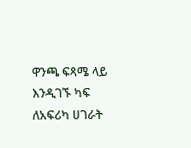ዋንጫ ፍጻሜ ላይ እንዲገኙ ካፍ ለአፍሪካ ሀገራት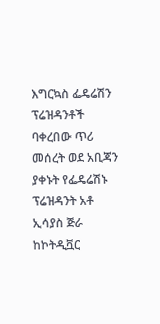እግርኳስ ፌዴሬሽን ፕሬዝዳንቶች ባቀረበው ጥሪ መሰረት ወደ አቢጃን ያቀኑት የፌዴሬሽኑ ፕሬዝዳንት አቶ ኢሳያስ ጅራ ከኮትዲቯር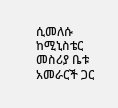ሲመለሱ ከሚኒስቴር መስሪያ ቤቱ አመራርች ጋር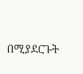በሚያደርጉት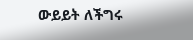ውይይት ለችግሩ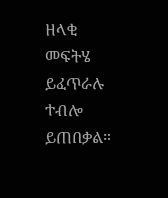ዘላቂ መፍትሄ ይፈጥራሉ ተብሎ ይጠበቃል።